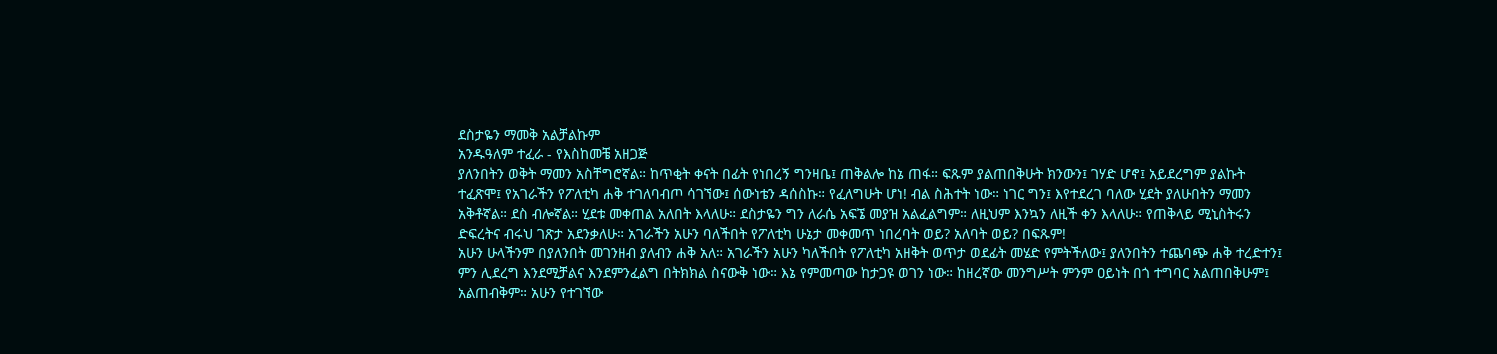ደስታዬን ማመቅ አልቻልኩም
አንዱዓለም ተፈራ - የእስከመቼ አዘጋጅ
ያለንበትን ወቅት ማመን አስቸግሮኛል። ከጥቂት ቀናት በፊት የነበረኝ ግንዛቤ፤ ጠቅልሎ ከኔ ጠፋ። ፍጹም ያልጠበቅሁት ክንውን፤ ገሃድ ሆኖ፤ አይደረግም ያልኩት ተፈጽሞ፤ የአገራችን የፖለቲካ ሐቅ ተገለባብጦ ሳገኘው፤ ሰውነቴን ዳሰስኩ። የፈለግሁት ሆነ! ብል ስሕተት ነው። ነገር ግን፤ እየተደረገ ባለው ሂደት ያለሁበትን ማመን አቅቶኛል። ደስ ብሎኛል። ሂደቱ መቀጠል አለበት እላለሁ። ደስታዬን ግን ለራሴ አፍኜ መያዝ አልፈልግም። ለዚህም እንኳን ለዚች ቀን እላለሁ። የጠቅላይ ሚኒስትሩን ድፍረትና ብሩህ ገጽታ አደንቃለሁ። አገራችን አሁን ባለችበት የፖለቲካ ሁኔታ መቀመጥ ነበረባት ወይ? አለባት ወይ? በፍጹም!
አሁን ሁላችንም በያለንበት መገንዘብ ያለብን ሐቅ አለ። አገራችን አሁን ካለችበት የፖለቲካ አዘቅት ወጥታ ወደፊት መሄድ የምትችለው፤ ያለንበትን ተጨባጭ ሐቅ ተረድተን፤ ምን ሊደረግ እንደሚቻልና እንደምንፈልግ በትክክል ስናውቅ ነው። እኔ የምመጣው ከታጋዩ ወገን ነው። ከዘረኛው መንግሥት ምንም ዐይነት በጎ ተግባር አልጠበቅሁም፤ አልጠብቅም። አሁን የተገኘው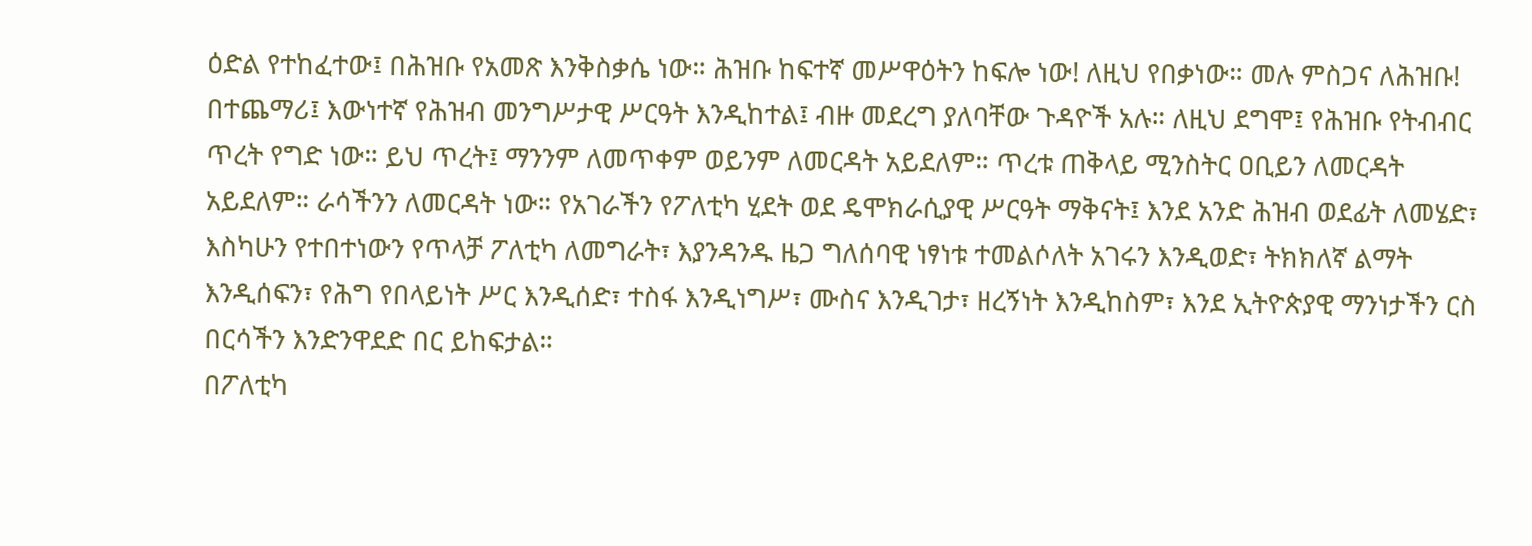ዕድል የተከፈተው፤ በሕዝቡ የአመጽ እንቅስቃሴ ነው። ሕዝቡ ከፍተኛ መሥዋዕትን ከፍሎ ነው! ለዚህ የበቃነው። መሉ ምስጋና ለሕዝቡ!
በተጨማሪ፤ እውነተኛ የሕዝብ መንግሥታዊ ሥርዓት እንዲከተል፤ ብዙ መደረግ ያለባቸው ጉዳዮች አሉ። ለዚህ ደግሞ፤ የሕዝቡ የትብብር ጥረት የግድ ነው። ይህ ጥረት፤ ማንንም ለመጥቀም ወይንም ለመርዳት አይደለም። ጥረቱ ጠቅላይ ሚንስትር ዐቢይን ለመርዳት አይደለም። ራሳችንን ለመርዳት ነው። የአገራችን የፖለቲካ ሂደት ወደ ዴሞክራሲያዊ ሥርዓት ማቅናት፤ እንደ አንድ ሕዝብ ወደፊት ለመሄድ፣ እስካሁን የተበተነውን የጥላቻ ፖለቲካ ለመግራት፣ እያንዳንዱ ዜጋ ግለሰባዊ ነፃነቱ ተመልሶለት አገሩን እንዲወድ፣ ትክክለኛ ልማት እንዲሰፍን፣ የሕግ የበላይነት ሥር እንዲሰድ፣ ተስፋ እንዲነግሥ፣ ሙስና እንዲገታ፣ ዘረኝነት እንዲከስም፣ እንደ ኢትዮጵያዊ ማንነታችን ርስ በርሳችን እንድንዋደድ በር ይከፍታል።
በፖለቲካ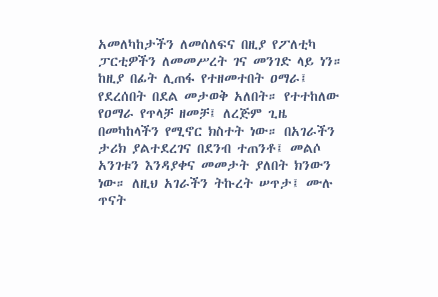አመለካከታችን ለመሰለፍና በዚያ የፖለቲካ ፓርቲዎችን ለመመሥረት ገና መንገድ ላይ ነን። ከዚያ በፊት ሊጠፋ የተዘመተበት ዐማራ፤ የደረሰበት በደል መታወቅ አለበት። የተተከለው የዐማራ የጥላቻ ዘመቻ፤ ለረጅም ጊዜ በመካከላችን የሚኖር ክስተት ነው። በአገራችን ታሪክ ያልተደረገና በደንብ ተጠንቶ፤ መልሶ አንገቱን እንዳያቀና መመታት ያለበት ክንውን ነው። ለዚህ አገራችን ትኩረት ሠጥታ፤ ሙሉ ጥናት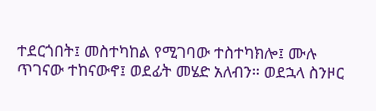ተደርጎበት፤ መስተካከል የሚገባው ተስተካክሎ፤ ሙሉ ጥገናው ተከናውኖ፤ ወደፊት መሄድ አለብን። ወደኋላ ስንዞር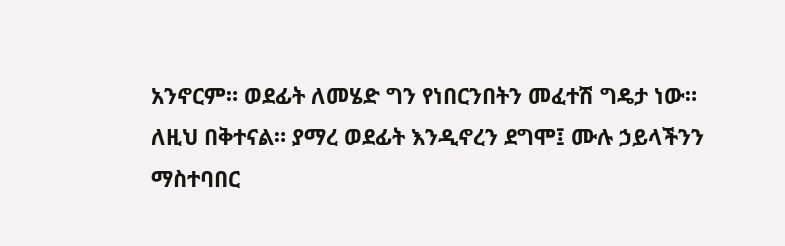አንኖርም። ወደፊት ለመሄድ ግን የነበርንበትን መፈተሽ ግዴታ ነው። ለዚህ በቅተናል። ያማረ ወደፊት እንዲኖረን ደግሞ፤ ሙሉ ኃይላችንን ማስተባበር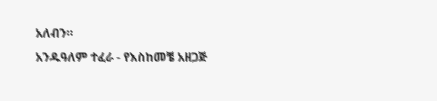አለብን።
አንዱዓለም ተፈራ - የእስከመቼ አዘጋጅ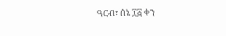ዓርብ፣ ሰኔ ፲፭ ቀን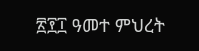፳፻፲ ዓመተ ምህረት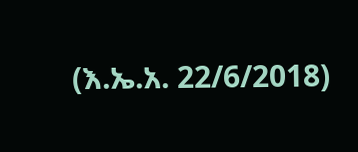(እ.ኤ.አ. 22/6/2018)